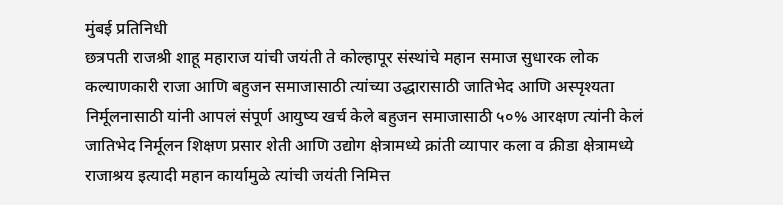मुंबई प्रतिनिधी
छत्रपती राजश्री शाहू महाराज यांची जयंती ते कोल्हापूर संस्थांचे महान समाज सुधारक लोक कल्याणकारी राजा आणि बहुजन समाजासाठी त्यांच्या उद्धारासाठी जातिभेद आणि अस्पृश्यता निर्मूलनासाठी यांनी आपलं संपूर्ण आयुष्य खर्च केले बहुजन समाजासाठी ५०% आरक्षण त्यांनी केलं जातिभेद निर्मूलन शिक्षण प्रसार शेती आणि उद्योग क्षेत्रामध्ये क्रांती व्यापार कला व क्रीडा क्षेत्रामध्ये राजाश्रय इत्यादी महान कार्यामुळे त्यांची जयंती निमित्त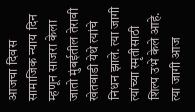आजचा दिवस सामाजिक न्याय दिन म्हणून साजरा केला जातो मुंबईतील तेरावी खेतवाडी येथे त्यांचे निधन झाले. त्या जागी त्यांच्या स्मृतीसाठी शिल्प उभे केले आहे. त्या जागी आज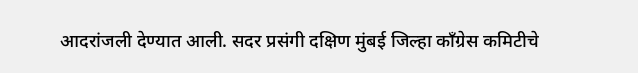आदरांजली देण्यात आली. सदर प्रसंगी दक्षिण मुंबई जिल्हा काँग्रेस कमिटीचे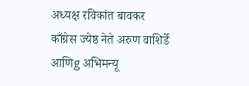अध्यक्ष रविकांत बावकर काँग्रेस ज्येष्ठ नेते अरुण वाशिर्डे आणिg अभिमन्यू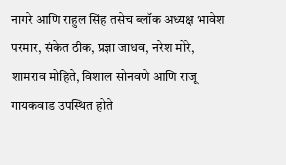नागरे आणि राहुल सिंह तसेच ब्लॉक अध्यक्ष भावेश परमार, संकेत ठीक, प्रज्ञा जाधव, नरेश मोरे, शामराव मोहिते, विशाल सोनवणे आणि राजू गायकवाड उपस्थित होते